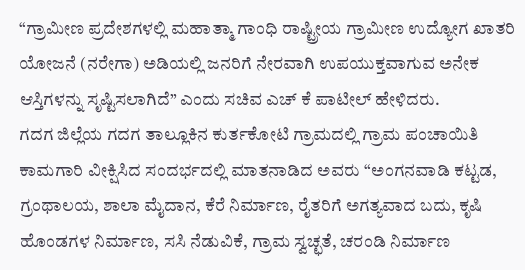“ಗ್ರಾಮೀಣ ಪ್ರದೇಶಗಳಲ್ಲಿ ಮಹಾತ್ಮಾ ಗಾಂಧಿ ರಾಷ್ಟ್ರೀಯ ಗ್ರಾಮೀಣ ಉದ್ಯೋಗ ಖಾತರಿ ಯೋಜನೆ (ನರೇಗಾ) ಅಡಿಯಲ್ಲಿ ಜನರಿಗೆ ನೇರವಾಗಿ ಉಪಯುಕ್ತವಾಗುವ ಅನೇಕ ಆಸ್ತಿಗಳನ್ನು ಸೃಷ್ಟಿಸಲಾಗಿದೆ” ಎಂದು ಸಚಿವ ಎಚ್ ಕೆ ಪಾಟೀಲ್ ಹೇಳಿದರು.
ಗದಗ ಜಿಲ್ಲೆಯ ಗದಗ ತಾಲ್ಲೂಕಿನ ಕುರ್ತಕೋಟಿ ಗ್ರಾಮದಲ್ಲಿ ಗ್ರಾಮ ಪಂಚಾಯಿತಿ ಕಾಮಗಾರಿ ವೀಕ್ಷಿಸಿದ ಸಂದರ್ಭದಲ್ಲಿ ಮಾತನಾಡಿದ ಅವರು “ಅಂಗನವಾಡಿ ಕಟ್ಟಡ, ಗ್ರಂಥಾಲಯ, ಶಾಲಾ ಮೈದಾನ, ಕೆರೆ ನಿರ್ಮಾಣ, ರೈತರಿಗೆ ಅಗತ್ಯವಾದ ಬದು, ಕೃಷಿ ಹೊಂಡಗಳ ನಿರ್ಮಾಣ, ಸಸಿ ನೆಡುವಿಕೆ, ಗ್ರಾಮ ಸ್ವಚ್ಛತೆ, ಚರಂಡಿ ನಿರ್ಮಾಣ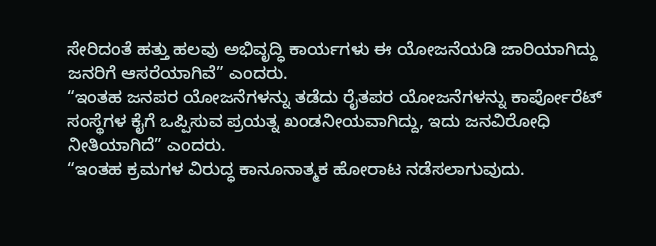ಸೇರಿದಂತೆ ಹತ್ತು ಹಲವು ಅಭಿವೃದ್ಧಿ ಕಾರ್ಯಗಳು ಈ ಯೋಜನೆಯಡಿ ಜಾರಿಯಾಗಿದ್ದು ಜನರಿಗೆ ಆಸರೆಯಾಗಿವೆ” ಎಂದರು.
“ಇಂತಹ ಜನಪರ ಯೋಜನೆಗಳನ್ನು ತಡೆದು ರೈತಪರ ಯೋಜನೆಗಳನ್ನು ಕಾರ್ಪೋರೆಟ್ ಸಂಸ್ಥೆಗಳ ಕೈಗೆ ಒಪ್ಪಿಸುವ ಪ್ರಯತ್ನ ಖಂಡನೀಯವಾಗಿದ್ದು, ಇದು ಜನವಿರೋಧಿ ನೀತಿಯಾಗಿದೆ” ಎಂದರು.
“ಇಂತಹ ಕ್ರಮಗಳ ವಿರುದ್ಧ ಕಾನೂನಾತ್ಮಕ ಹೋರಾಟ ನಡೆಸಲಾಗುವುದು.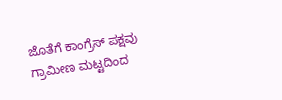ಜೊತೆಗೆ ಕಾಂಗ್ರೆಸ್ ಪಕ್ಷವು ಗ್ರಾಮೀಣ ಮಟ್ಟದಿಂದ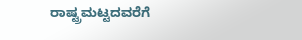ರಾಷ್ಟ್ರಮಟ್ಟದವರೆಗೆ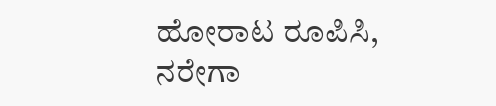ಹೋರಾಟ ರೂಪಿಸಿ, ನರೇಗಾ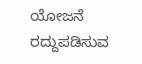ಯೋಜನೆ ರದ್ದುಪಡಿಸುವ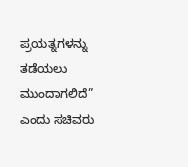ಪ್ರಯತ್ನಗಳನ್ನು ತಡೆಯಲು ಮುಂದಾಗಲಿದೆ” ಎಂದು ಸಚಿವರು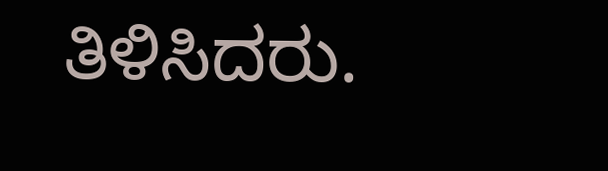ತಿಳಿಸಿದರು.